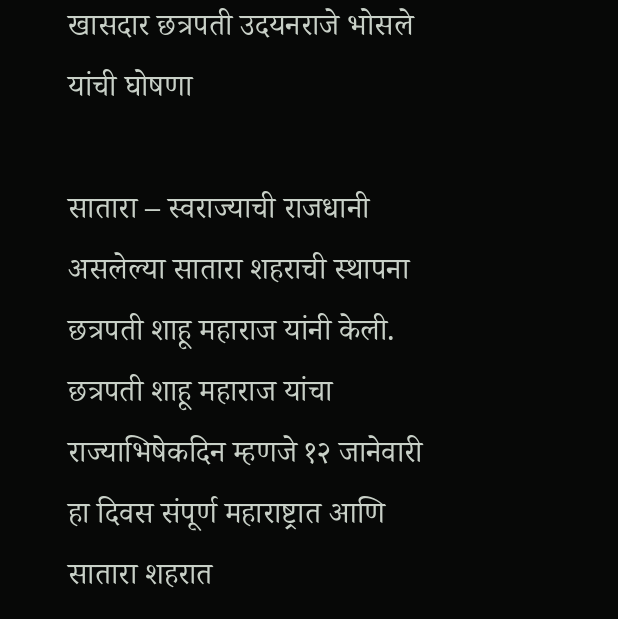खासदार छत्रपती उदयनराजे भोसले यांची घोषणा

सातारा – स्वराज्याची राजधानी असलेल्या सातारा शहराची स्थापना छत्रपती शाहू महाराज यांनी केली. छत्रपती शाहू महाराज यांचा राज्याभिषेकदिन म्हणजे १२ जानेवारी हा दिवस संपूर्ण महाराष्ट्रात आणि सातारा शहरात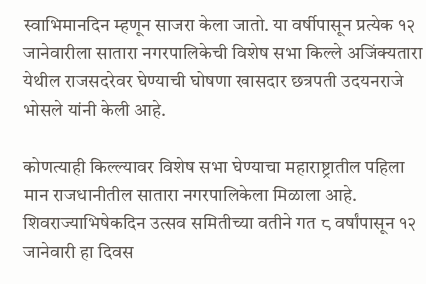स्वाभिमानदिन म्हणून साजरा केला जातो. या वर्षीपासून प्रत्येक १२ जानेवारीला सातारा नगरपालिकेची विशेष सभा किल्ले अजिंक्यतारा येथील राजसदरेवर घेण्याची घोषणा खासदार छत्रपती उदयनराजे भोसले यांनी केली आहे.

कोणत्याही किल्ल्यावर विशेष सभा घेण्याचा महाराष्ट्रातील पहिला मान राजधानीतील सातारा नगरपालिकेला मिळाला आहे. शिवराज्याभिषेकदिन उत्सव समितीच्या वतीने गत ८ वर्षांपासून १२ जानेवारी हा दिवस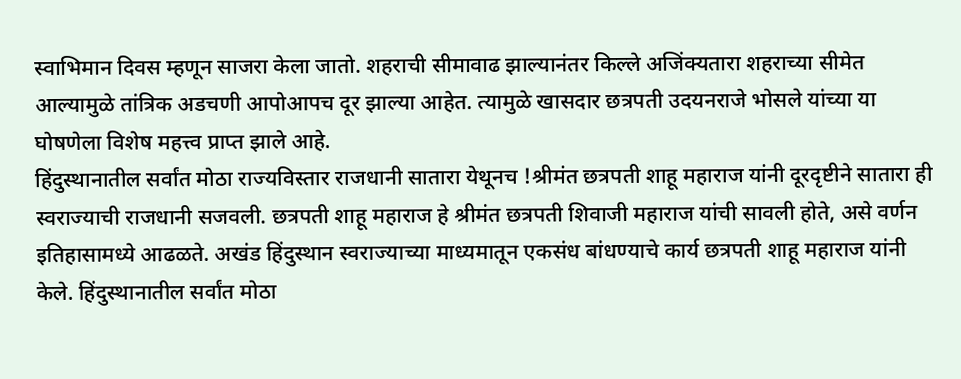स्वाभिमान दिवस म्हणून साजरा केला जातो. शहराची सीमावाढ झाल्यानंतर किल्ले अजिंक्यतारा शहराच्या सीमेत आल्यामुळे तांत्रिक अडचणी आपोआपच दूर झाल्या आहेत. त्यामुळे खासदार छत्रपती उदयनराजे भोसले यांच्या या घोषणेला विशेष महत्त्व प्राप्त झाले आहे.
हिंदुस्थानातील सर्वांत मोठा राज्यविस्तार राजधानी सातारा येथूनच !श्रीमंत छत्रपती शाहू महाराज यांनी दूरदृष्टीने सातारा ही स्वराज्याची राजधानी सजवली. छत्रपती शाहू महाराज हे श्रीमंत छत्रपती शिवाजी महाराज यांची सावली होते, असे वर्णन इतिहासामध्ये आढळते. अखंड हिंदुस्थान स्वराज्याच्या माध्यमातून एकसंध बांधण्याचे कार्य छत्रपती शाहू महाराज यांनी केले. हिंदुस्थानातील सर्वांत मोठा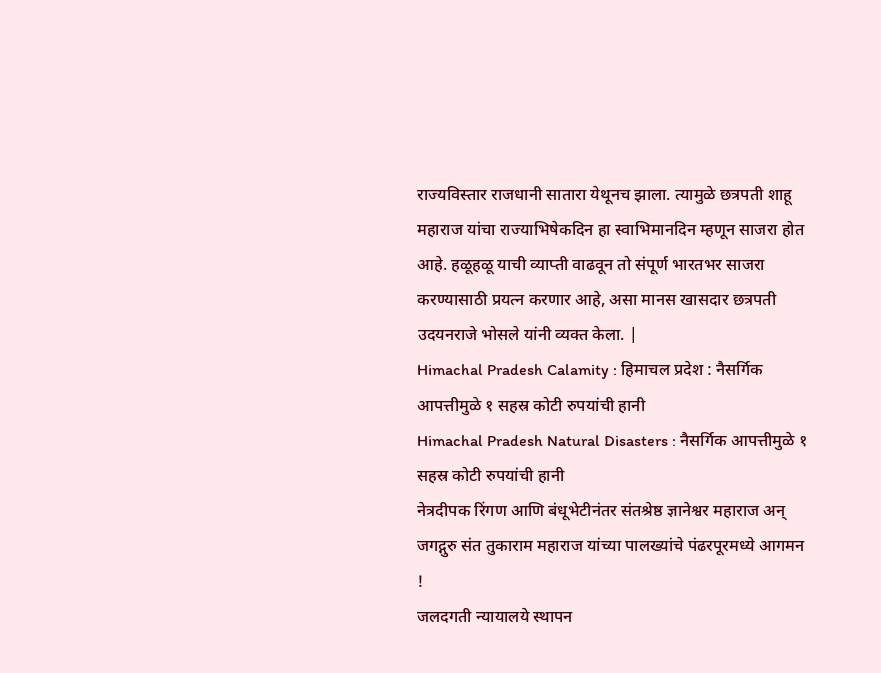राज्यविस्तार राजधानी सातारा येथूनच झाला. त्यामुळे छत्रपती शाहू महाराज यांचा राज्याभिषेकदिन हा स्वाभिमानदिन म्हणून साजरा होत आहे. हळूहळू याची व्याप्ती वाढवून तो संपूर्ण भारतभर साजरा करण्यासाठी प्रयत्न करणार आहे, असा मानस खासदार छत्रपती उदयनराजे भोसले यांनी व्यक्त केला. |
Himachal Pradesh Calamity : हिमाचल प्रदेश : नैसर्गिक आपत्तीमुळे १ सहस्र कोटी रुपयांची हानी
Himachal Pradesh Natural Disasters : नैसर्गिक आपत्तीमुळे १ सहस्र कोटी रुपयांची हानी
नेत्रदीपक रिंगण आणि बंधूभेटीनंतर संतश्रेष्ठ ज्ञानेश्वर महाराज अन् जगद्गुरु संत तुकाराम महाराज यांच्या पालख्यांचे पंढरपूरमध्ये आगमन !
जलदगती न्यायालये स्थापन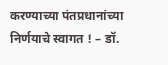करण्याच्या पंतप्रधानांच्या निर्णयाचे स्वागत ! – डॉ.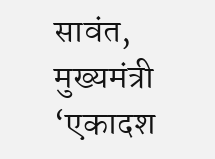सावंत, मुख्यमंत्री
‘एकादश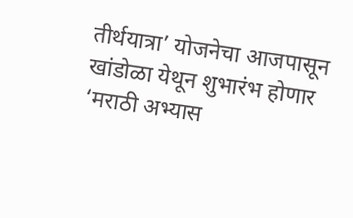तीर्थयात्रा’ योजनेचा आजपासून खांडोळा येथून शुभारंभ होणार
‘मराठी अभ्यास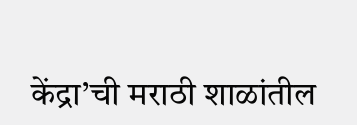केंद्रा’ची मराठी शाळांतील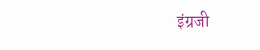इंग्रजी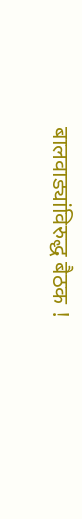बालवाड्यांविरुद्ध बैठक !